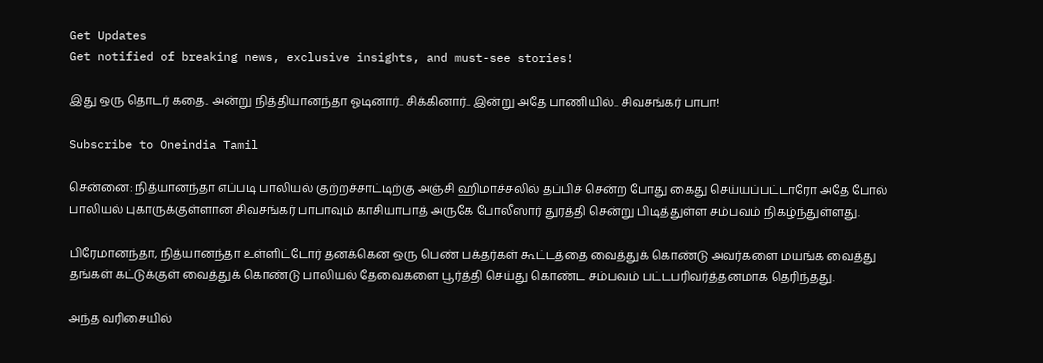Get Updates
Get notified of breaking news, exclusive insights, and must-see stories!

இது ஒரு தொடர் கதை.. அன்று நித்தியானந்தா ஓடினார்.. சிக்கினார்.. இன்று அதே பாணியில்.. சிவசங்கர் பாபா!

Subscribe to Oneindia Tamil

சென்னை: நித்யானந்தா எப்படி பாலியல் குற்றச்சாட்டிற்கு அஞ்சி ஹிமாச்சலில் தப்பிச் சென்ற போது கைது செய்யப்பட்டாரோ அதே போல் பாலியல் புகாருக்குள்ளான சிவசங்கர் பாபாவும் காசியாபாத் அருகே போலீஸார் துரத்தி சென்று பிடித்துள்ள சம்பவம் நிகழ்ந்துள்ளது.

பிரேமானந்தா, நித்யானந்தா உள்ளிட்டோர் தனக்கென ஒரு பெண் பக்தர்கள் கூட்டத்தை வைத்துக் கொண்டு அவர்களை மயங்க வைத்து தங்கள் கட்டுக்குள் வைத்துக் கொண்டு பாலியல் தேவைகளை பூர்த்தி செய்து கொண்ட சம்பவம் பட்டபரிவர்த்தனமாக தெரிந்தது.

அந்த வரிசையில்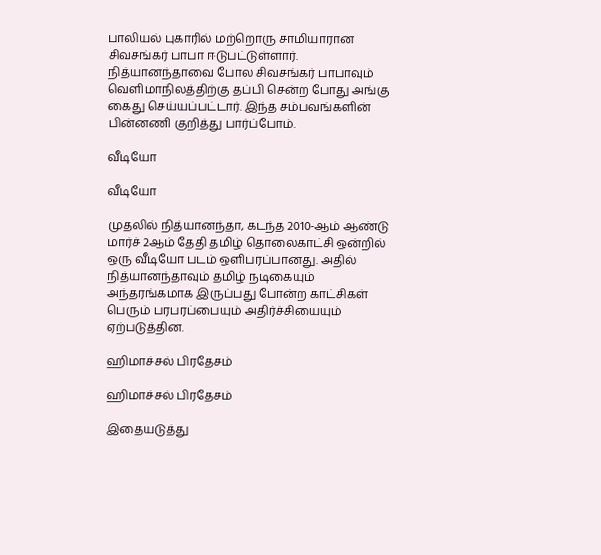பாலியல் புகாரில் மற்றொரு சாமியாரான சிவசங்கர் பாபா ஈடுபட்டுள்ளார். நித்யானந்தாவை போல சிவசங்கர் பாபாவும் வெளிமாநிலத்திற்கு தப்பி சென்ற போது அங்கு கைது செய்யப்பட்டார். இந்த சம்பவங்களின் பின்னணி குறித்து பார்ப்போம்.

வீடியோ

வீடியோ

முதலில் நித்யானந்தா, கடந்த 2010-ஆம் ஆண்டு மார்ச் 2ஆம் தேதி தமிழ் தொலைகாட்சி ஒன்றில் ஒரு வீடியோ படம் ஒளிபரப்பானது. அதில் நித்யானந்தாவும் தமிழ் நடிகையும் அந்தரங்கமாக இருப்பது போன்ற காட்சிகள் பெரும் பரபரப்பையும் அதிர்ச்சியையும் ஏற்படுத்தின.

ஹிமாச்சல் பிரதேசம்

ஹிமாச்சல் பிரதேசம்

இதையடுத்து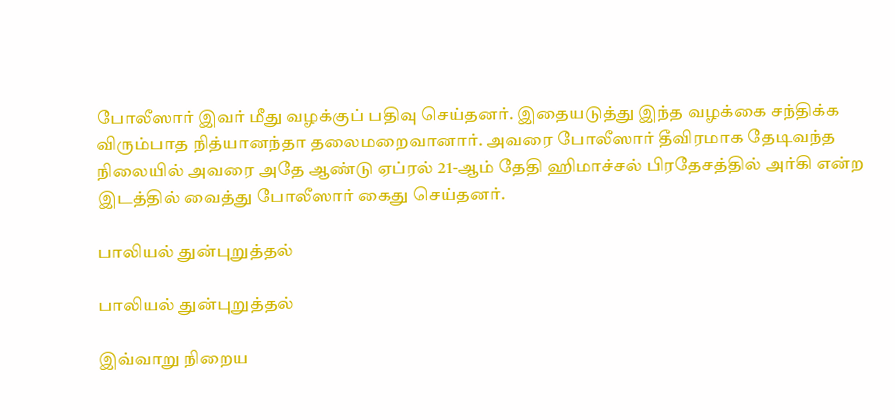போலீஸார் இவர் மீது வழக்குப் பதிவு செய்தனர். இதையடுத்து இந்த வழக்கை சந்திக்க விரும்பாத நித்யானந்தா தலைமறைவானார். அவரை போலீஸார் தீவிரமாக தேடிவந்த நிலையில் அவரை அதே ஆண்டு ஏப்ரல் 21-ஆம் தேதி ஹிமாச்சல் பிரதேசத்தில் அர்கி என்ற இடத்தில் வைத்து போலீஸார் கைது செய்தனர்.

பாலியல் துன்புறுத்தல்

பாலியல் துன்புறுத்தல்

இவ்வாறு நிறைய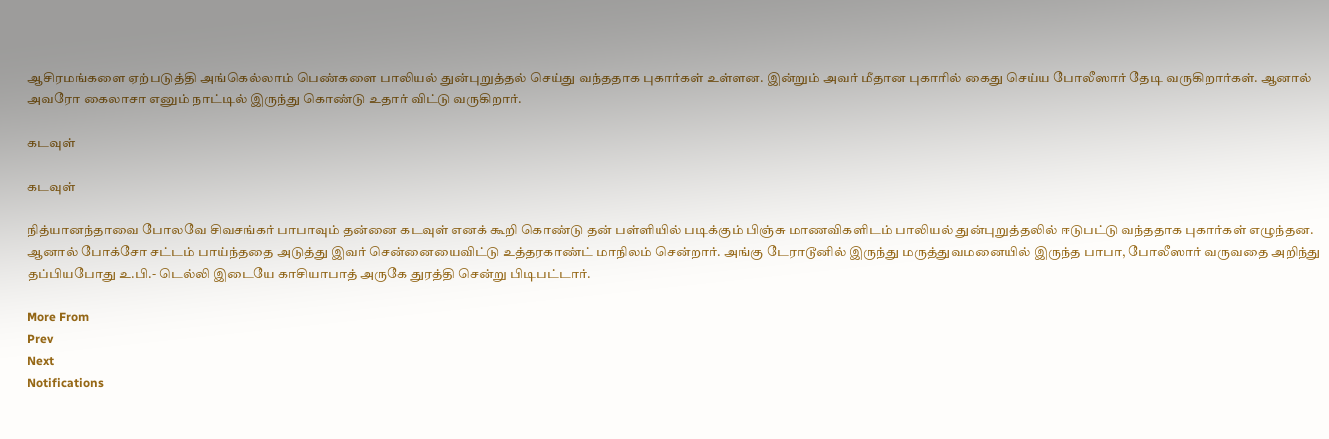ஆசிரமங்களை ஏற்படுத்தி அங்கெல்லாம் பெண்களை பாலியல் துன்புறுத்தல் செய்து வந்ததாக புகார்கள் உள்ளன. இன்றும் அவர் மீதான புகாரில் கைது செய்ய போலீஸார் தேடி வருகிறார்கள். ஆனால் அவரோ கைலாசா எனும் நாட்டில் இருந்து கொண்டு உதார் விட்டு வருகிறார்.

கடவுள்

கடவுள்

நித்யானந்தாவை போலவே சிவசங்கர் பாபாவும் தன்னை கடவுள் எனக் கூறி கொண்டு தன் பள்ளியில் படிக்கும் பிஞ்சு மாணவிகளிடம் பாலியல் துன்புறுத்தலில் ஈடுபட்டு வந்ததாக புகார்கள் எழுந்தன. ஆனால் போக்சோ சட்டம் பாய்ந்ததை அடுத்து இவர் சென்னையைவிட்டு உத்தரகாண்ட் மாநிலம் சென்றார். அங்கு டேராடூனில் இருந்து மருத்துவமனையில் இருந்த பாபா, போலீஸார் வருவதை அறிந்து தப்பியபோது உ.பி.- டெல்லி இடையே காசியாபாத் அருகே துரத்தி சென்று பிடிபட்டார்.

More From
Prev
Next
Notifications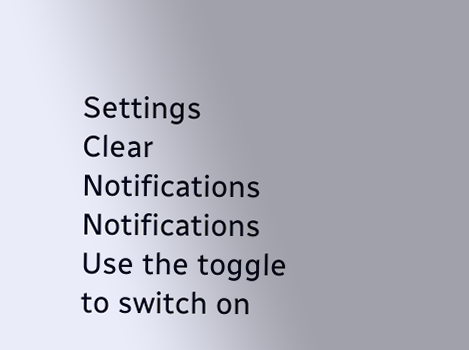Settings
Clear Notifications
Notifications
Use the toggle to switch on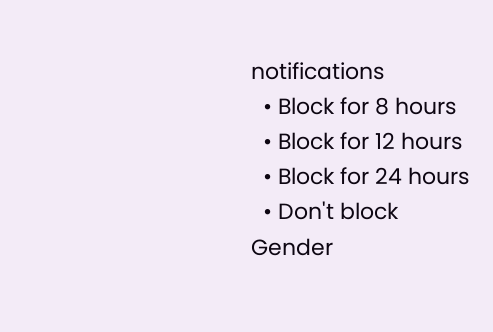notifications
  • Block for 8 hours
  • Block for 12 hours
  • Block for 24 hours
  • Don't block
Gender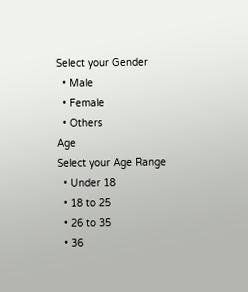Select your Gender
  • Male
  • Female
  • Others
Age
Select your Age Range
  • Under 18
  • 18 to 25
  • 26 to 35
  • 36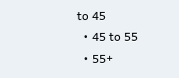to 45
  • 45 to 55
  • 55+